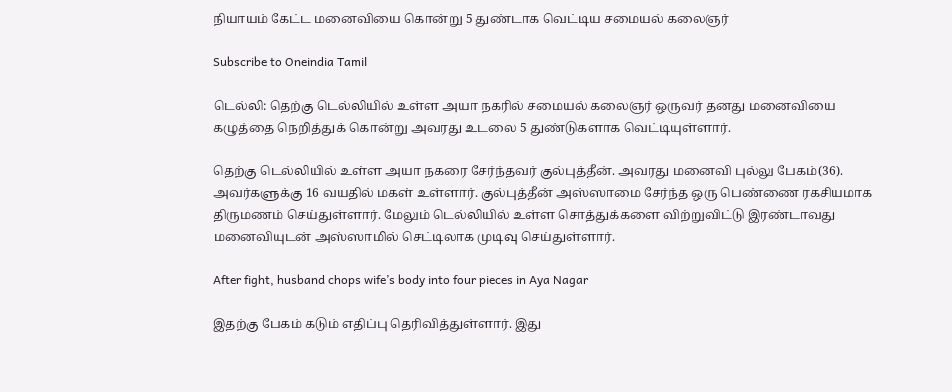நியாயம் கேட்ட மனைவியை கொன்று 5 துண்டாக வெட்டிய சமையல் கலைஞர்

Subscribe to Oneindia Tamil

டெல்லி: தெற்கு டெல்லியில் உள்ள அயா நகரில் சமையல் கலைஞர் ஒருவர் தனது மனைவியை கழுத்தை நெறித்துக் கொன்று அவரது உடலை 5 துண்டுகளாக வெட்டியுள்ளார்.

தெற்கு டெல்லியில் உள்ள அயா நகரை சேர்ந்தவர் குல்புத்தீன். அவரது மனைவி புல்லு பேகம்(36). அவர்களுக்கு 16 வயதில் மகள் உள்ளார். குல்புத்தீன் அஸ்ஸாமை சேர்ந்த ஒரு பெண்ணை ரகசியமாக திருமணம் செய்துள்ளார். மேலும் டெல்லியில் உள்ள சொத்துக்களை விற்றுவிட்டு இரண்டாவது மனைவியுடன் அஸ்ஸாமில் செட்டிலாக முடிவு செய்துள்ளார்.

After fight, husband chops wife’s body into four pieces in Aya Nagar

இதற்கு பேகம் கடும் எதிப்பு தெரிவித்துள்ளார். இது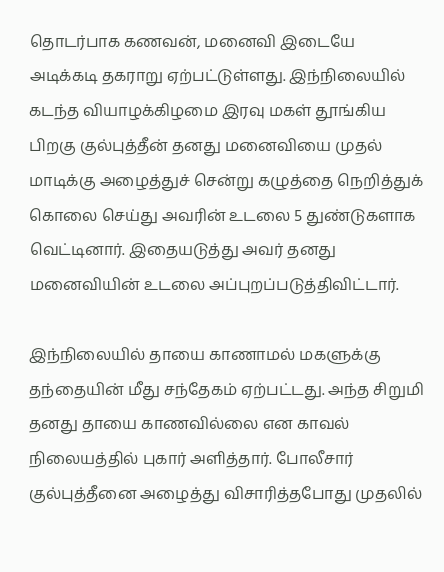தொடர்பாக கணவன், மனைவி இடையே அடிக்கடி தகராறு ஏற்பட்டுள்ளது. இந்நிலையில் கடந்த வியாழக்கிழமை இரவு மகள் தூங்கிய பிறகு குல்புத்தீன் தனது மனைவியை முதல் மாடிக்கு அழைத்துச் சென்று கழுத்தை நெறித்துக் கொலை செய்து அவரின் உடலை 5 துண்டுகளாக வெட்டினார். இதையடுத்து அவர் தனது மனைவியின் உடலை அப்புறப்படுத்திவிட்டார்.

இந்நிலையில் தாயை காணாமல் மகளுக்கு தந்தையின் மீது சந்தேகம் ஏற்பட்டது. அந்த சிறுமி தனது தாயை காணவில்லை என காவல் நிலையத்தில் புகார் அளித்தார். போலீசார் குல்புத்தீனை அழைத்து விசாரித்தபோது முதலில்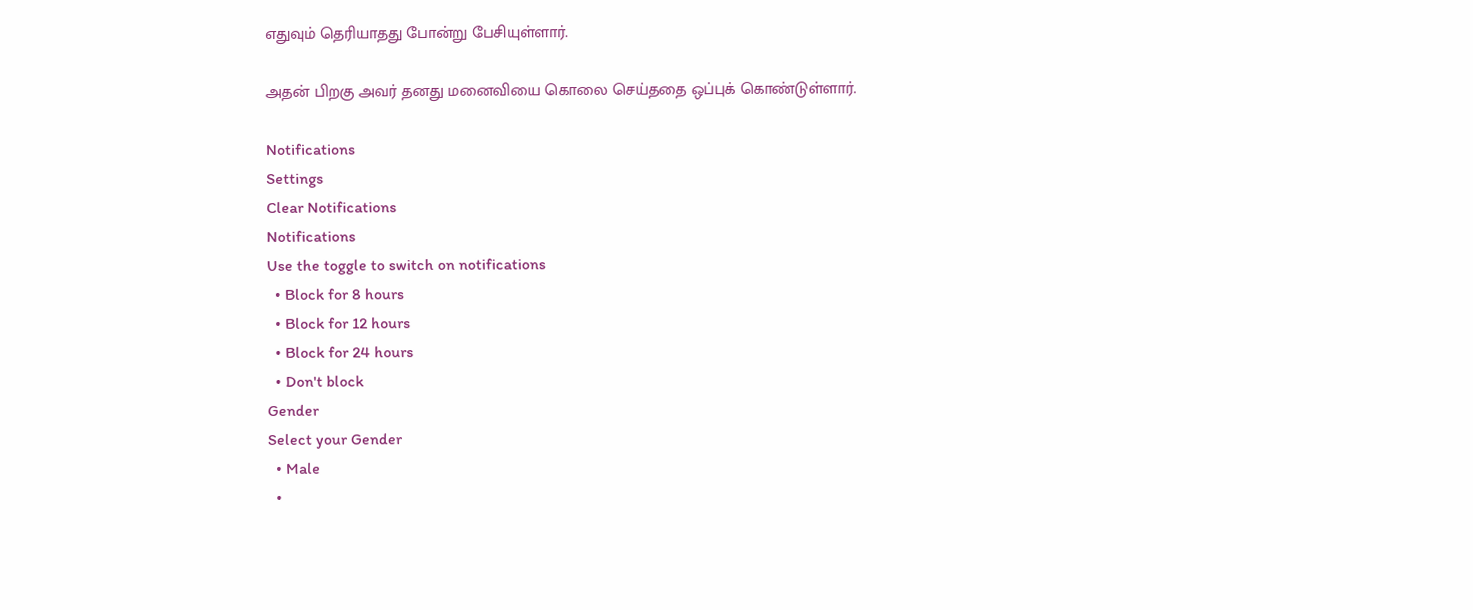எதுவும் தெரியாதது போன்று பேசியுள்ளார்.

அதன் பிறகு அவர் தனது மனைவியை கொலை செய்ததை ஒப்புக் கொண்டுள்ளார்.

Notifications
Settings
Clear Notifications
Notifications
Use the toggle to switch on notifications
  • Block for 8 hours
  • Block for 12 hours
  • Block for 24 hours
  • Don't block
Gender
Select your Gender
  • Male
  •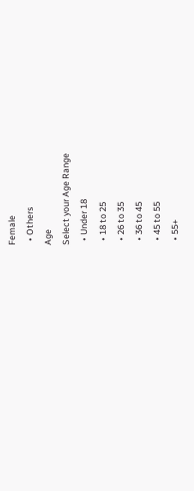Female
  • Others
Age
Select your Age Range
  • Under 18
  • 18 to 25
  • 26 to 35
  • 36 to 45
  • 45 to 55
  • 55+